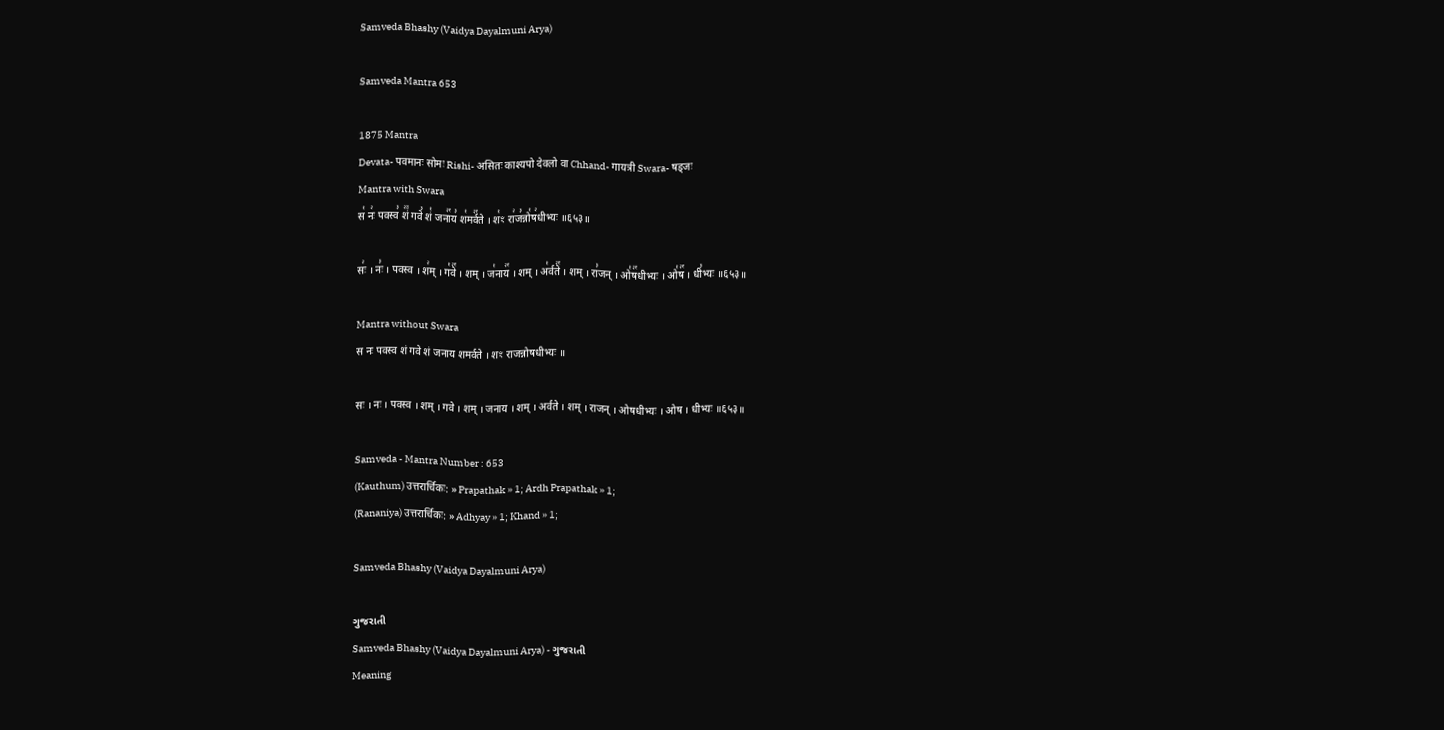Samveda Bhashy (Vaidya Dayalmuni Arya)

Samveda Mantra 653

1875 Mantra
Devata- पवमानः सोमः Rishi- असितः काश्यपो देवलो वा Chhand- गायत्री Swara- षड्जः
Mantra with Swara
स꣡ नः꣢ पवस्व꣣ शं꣢꣫ गवे꣣ शं꣡ जना꣢꣯य꣣ श꣡मर्व꣢꣯ते । श꣡ꣳ रा꣢ज꣣न्नो꣡ष꣢धीभ्यः ॥६५३॥

सः꣢ । नः꣣ । पवस्व । श꣢म् । ग꣡वे꣢꣯ । शम् । ज꣡नाय꣢꣯ । शम् । अ꣡र्वते꣢꣯ । शम् । रा꣣जन् । ओ꣡ष꣢꣯धीभ्यः । ओ꣡ष꣢꣯ । धी꣣भ्यः ॥६५३॥

Mantra without Swara
स नः पवस्व शं गवे शं जनाय शमर्वते । शꣳ राजन्नोषधीभ्यः ॥

सः । नः । पवस्व । शम् । गवे । शम् । जनाय । शम् । अर्वते । शम् । राजन् । ओषधीभ्यः । ओष । धीभ्यः ॥६५३॥

Samveda - Mantra Number : 653
(Kauthum) उत्तरार्चिकः: » Prapathak » 1; Ardh Prapathak » 1;
(Rananiya) उत्तरार्चिकः: » Adhyay » 1; Khand » 1;

Samveda Bhashy (Vaidya Dayalmuni Arya)

ગુજરાતી
Samveda Bhashy (Vaidya Dayalmuni Arya) - ગુજરાતી
Meaning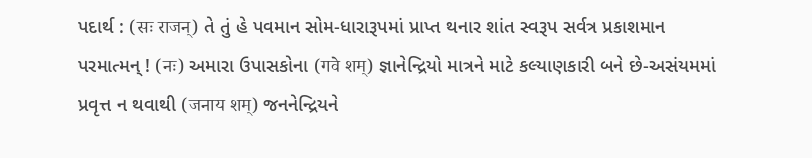પદાર્થ : (सः राजन्) તે તું હે પવમાન સોમ-ધારારૂપમાં પ્રાપ્ત થનાર શાંત સ્વરૂપ સર્વત્ર પ્રકાશમાન પરમાત્મન્ ! (नः) અમારા ઉપાસકોના (गवे शम्) જ્ઞાનેન્દ્રિયો માત્રને માટે કલ્યાણકારી બને છે-અસંયમમાં પ્રવૃત્ત ન થવાથી (जनाय शम्) જનનેન્દ્રિયને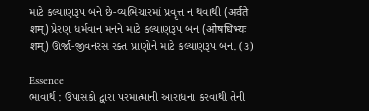માટે કલ્યાણરૂપ બને છે-વ્યભિચારમાં પ્રવૃત્ત ન થવાથી (अर्वते शम्) પ્રેરણ ધર્મવાન મનને માટે કલ્યાણરૂપ બન (ओषधिभ्यः शम्) ઊર્જા-જીવનરસ રક્ત પ્રાણોને માટે કલ્યાણરૂપ બન. (૩)

Essence
ભાવાર્થ : ઉપાસકો દ્વારા પરમાત્માની આરાધના કરવાથી તેની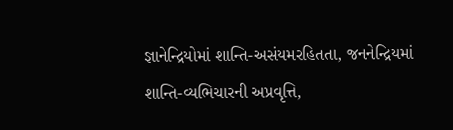જ્ઞાનેન્દ્રિયોમાં શાન્તિ-અસંયમરહિતતા, જનનેન્દ્રિયમાં શાન્તિ-વ્યભિચારની અપ્રવૃત્તિ,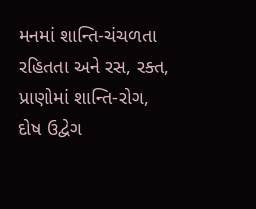મનમાં શાન્તિ-ચંચળતા રહિતતા અને રસ, રક્ત, પ્રાણોમાં શાન્તિ-રોગ, દોષ ઉદ્વેગ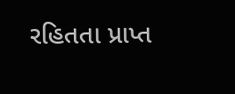રહિતતા પ્રાપ્ત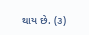થાય છે. (૩)